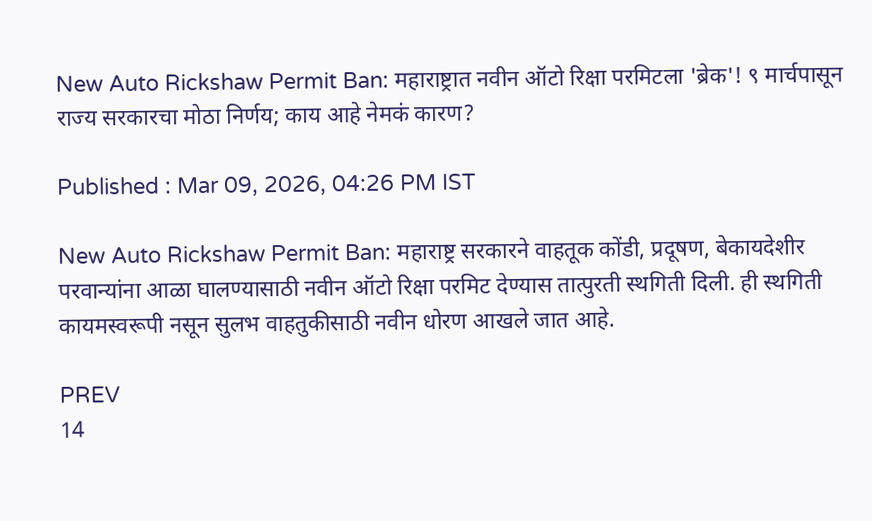New Auto Rickshaw Permit Ban: महाराष्ट्रात नवीन ऑटो रिक्षा परमिटला 'ब्रेक'! ९ मार्चपासून राज्य सरकारचा मोठा निर्णय; काय आहे नेमकं कारण?

Published : Mar 09, 2026, 04:26 PM IST

New Auto Rickshaw Permit Ban: महाराष्ट्र सरकारने वाहतूक कोंडी, प्रदूषण, बेकायदेशीर परवान्यांना आळा घालण्यासाठी नवीन ऑटो रिक्षा परमिट देण्यास तात्पुरती स्थगिती दिली. ही स्थगिती कायमस्वरूपी नसून सुलभ वाहतुकीसाठी नवीन धोरण आखले जात आहे.

PREV
14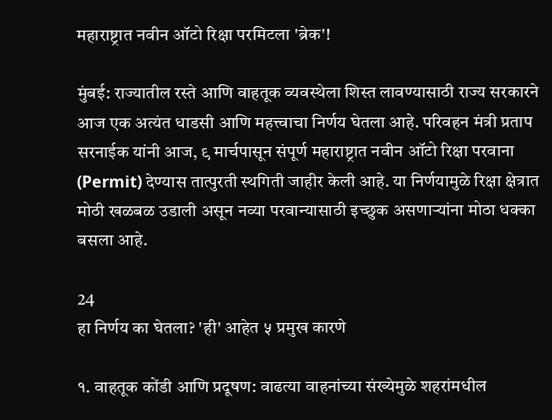महाराष्ट्रात नवीन ऑटो रिक्षा परमिटला 'ब्रेक'!

मुंबई: राज्यातील रस्ते आणि वाहतूक व्यवस्थेला शिस्त लावण्यासाठी राज्य सरकारने आज एक अत्यंत धाडसी आणि महत्त्वाचा निर्णय घेतला आहे. परिवहन मंत्री प्रताप सरनाईक यांनी आज, ९ मार्चपासून संपूर्ण महाराष्ट्रात नवीन ऑटो रिक्षा परवाना (Permit) देण्यास तात्पुरती स्थगिती जाहीर केली आहे. या निर्णयामुळे रिक्षा क्षेत्रात मोठी खळबळ उडाली असून नव्या परवान्यासाठी इच्छुक असणाऱ्यांना मोठा धक्का बसला आहे.

24
हा निर्णय का घेतला? 'ही' आहेत ५ प्रमुख कारणे

१. वाहतूक कोंडी आणि प्रदूषण: वाढत्या वाहनांच्या संख्येमुळे शहरांमधील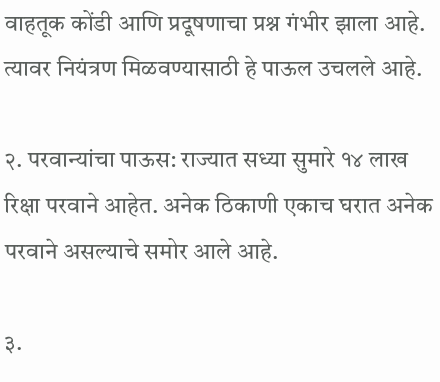वाहतूक कोंडी आणि प्रदूषणाचा प्रश्न गंभीर झाला आहे. त्यावर नियंत्रण मिळवण्यासाठी हे पाऊल उचलले आहे.

२. परवान्यांचा पाऊस: राज्यात सध्या सुमारे १४ लाख रिक्षा परवाने आहेत. अनेक ठिकाणी एकाच घरात अनेक परवाने असल्याचे समोर आले आहे.

३.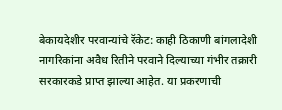बेकायदेशीर परवान्यांचे रॅकेट: काही ठिकाणी बांगलादेशी नागरिकांना अवैध रितीने परवाने दिल्याच्या गंभीर तक्रारी सरकारकडे प्राप्त झाल्या आहेत. या प्रकरणाची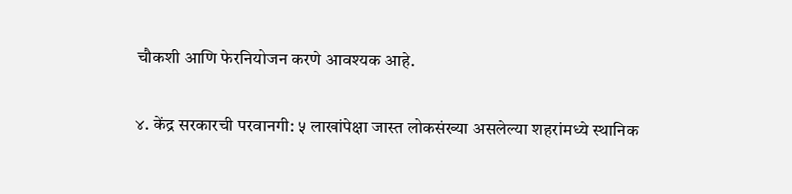चौकशी आणि फेरनियोजन करणे आवश्यक आहे.

४. केंद्र सरकारची परवानगी: ५ लाखांपेक्षा जास्त लोकसंख्या असलेल्या शहरांमध्ये स्थानिक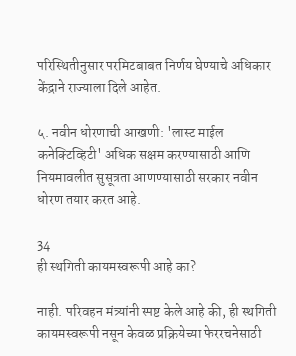परिस्थितीनुसार परमिटबाबत निर्णय घेण्याचे अधिकार केंद्राने राज्याला दिले आहेत.

५. नवीन धोरणाची आखणी: 'लास्ट माईल कनेक्टिव्हिटी' अधिक सक्षम करण्यासाठी आणि नियमावलीत सुसूत्रता आणण्यासाठी सरकार नवीन धोरण तयार करत आहे.

34
ही स्थगिती कायमस्वरूपी आहे का?

नाही. परिवहन मंत्र्यांनी स्पष्ट केले आहे की, ही स्थगिती कायमस्वरूपी नसून केवळ प्रक्रियेच्या फेररचनेसाठी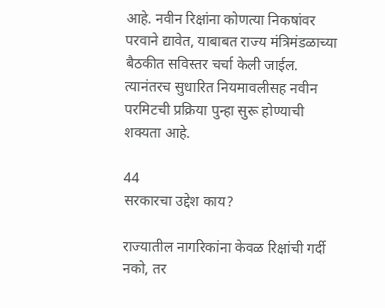आहे. नवीन रिक्षांना कोणत्या निकषांवर परवाने द्यावेत, याबाबत राज्य मंत्रिमंडळाच्या बैठकीत सविस्तर चर्चा केली जाईल. त्यानंतरच सुधारित नियमावलीसह नवीन परमिटची प्रक्रिया पुन्हा सुरू होण्याची शक्यता आहे.

44
सरकारचा उद्देश काय?

राज्यातील नागरिकांना केवळ रिक्षांची गर्दी नको, तर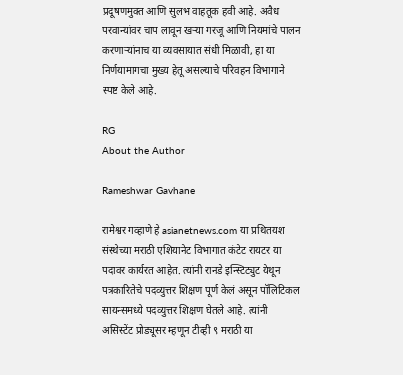प्रदूषणमुक्त आणि सुलभ वाहतूक हवी आहे. अवैध परवान्यांवर चाप लावून खऱ्या गरजू आणि नियमांचे पालन करणाऱ्यांनाच या व्यवसायात संधी मिळावी, हा या निर्णयामागचा मुख्य हेतू असल्याचे परिवहन विभागाने स्पष्ट केले आहे.

RG
About the Author

Rameshwar Gavhane

रामेश्वर गव्हाणे हे asianetnews.com या प्रथितयश संस्थेच्या मराठी एशियानेट विभागात कंटेट रायटर या पदावर कार्यरत आहेत. त्यांनी रानडे इन्स्टिट्युट येथून पत्रकारितेचे पदव्युत्तर शिक्षण पूर्ण केलं असून पॉलिटिकल सायन्समध्ये पदव्युत्तर शिक्षण घेतले आहे. त्यांनी असिस्टेंट प्रोड्यूसर म्हणून टीव्ही ९ मराठी या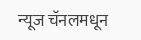न्यूज चॅनलमधून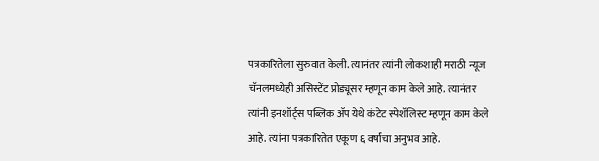पत्रकारितेला सुरुवात केली. त्यानंतर त्यांनी लोकशाही मराठी न्यूज चॅनलमध्येही असिस्टेंट प्रोड्यूसर म्हणून काम केले आहे. त्यानंतर त्यांनी इनशॉर्ट्स पब्लिक ॲप येथे कंटेट स्पेशॅलिस्ट म्हणून काम केले आहे. त्यांना पत्रकारितेत एकूण ६ वर्षांचा अनुभव आहे.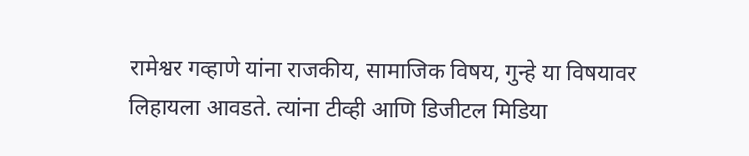रामेश्वर गव्हाणे यांना राजकीय, सामाजिक विषय, गुन्हे या विषयावर लिहायला आवडते. त्यांना टीव्ही आणि डिजीटल मिडिया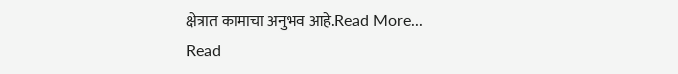क्षेत्रात कामाचा अनुभव आहे.Read More...
Read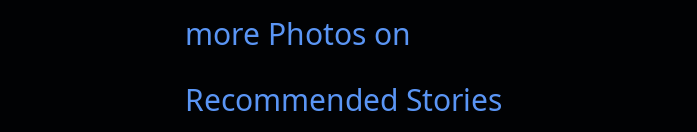more Photos on

Recommended Stories